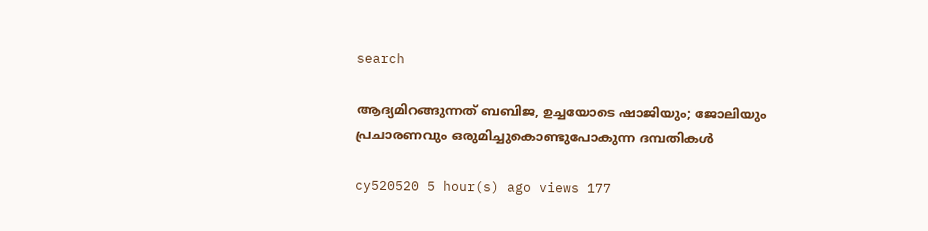search

ആദ്യമിറങ്ങുന്നത് ബബിജ, ഉച്ചയോടെ ഷാജിയും; ജോലിയും പ്രചാരണവും ഒരുമിച്ചുകൊണ്ടുപോകുന്ന ദമ്പതികൾ

cy520520 5 hour(s) ago views 177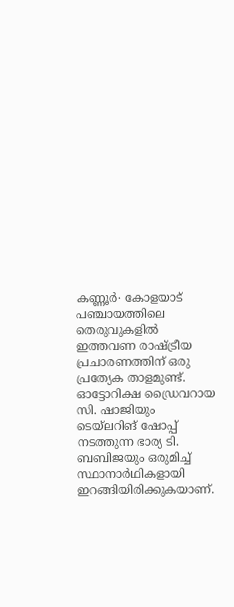കണ്ണൂർ∙ കോളയാട് പഞ്ചായത്തിലെ തെരുവുകളിൽ ഇത്തവണ രാഷ്ട്രീയ പ്രചാരണത്തിന് ഒരു പ്രത്യേക താളമുണ്ട്. ഓട്ടോറിക്ഷ ഡ്രൈവറായ സി. ഷാജിയും ടെയ്‌ലറിങ് ഷോപ്പ് നടത്തുന്ന ഭാര്യ ടി. ബബിജയും ഒരുമിച്ച് സ്ഥാനാർഥികളായി ഇറങ്ങിയിരിക്കുകയാണ്.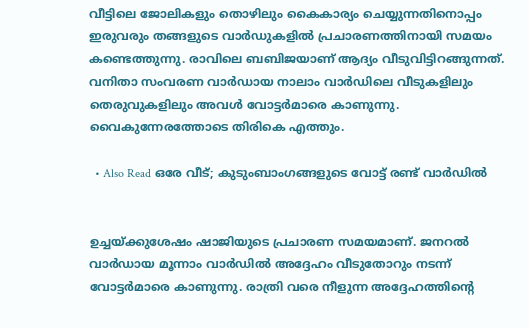വീട്ടിലെ ജോലികളും തൊഴിലും കൈകാര്യം ചെയ്യുന്നതിനൊപ്പം ഇരുവരും തങ്ങളുടെ വാർഡുകളിൽ പ്രചാരണത്തിനായി സമയം കണ്ടെത്തുന്നു. രാവിലെ ബബിജയാണ് ആദ്യം വീടുവിട്ടിറങ്ങുന്നത്. വനിതാ സംവരണ വാർഡായ നാലാം വാർഡിലെ വീടുകളിലും തെരുവുകളിലും അവൾ വോട്ടർമാരെ കാണുന്നു. വൈകുന്നേരത്തോടെ തിരികെ എത്തും.

  • Also Read ഒരേ വീട്; കുടുംബാംഗങ്ങളുടെ വോട്ട് രണ്ട് വാർഡിൽ


ഉച്ചയ്ക്കുശേഷം ഷാജിയുടെ പ്രചാരണ സമയമാണ്. ജനറൽ വാർഡായ മൂന്നാം വാർഡിൽ അദ്ദേഹം വീടുതോറും നടന്ന് വോട്ടർമാരെ കാണുന്നു. രാത്രി വരെ നീളുന്ന അദ്ദേഹത്തിന്റെ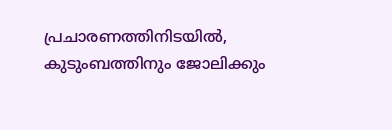പ്രചാരണത്തിനിടയിൽ, കുടുംബത്തിനും ജോലിക്കും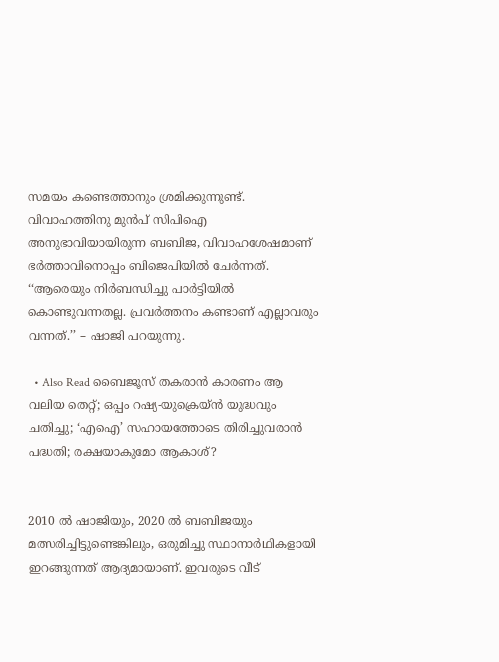സമയം കണ്ടെത്താനും ശ്രമിക്കുന്നുണ്ട്. വിവാഹത്തിനു മുൻപ് സിപിഐ അനുഭാവിയായിരുന്ന ബബിജ, വിവാഹശേഷമാണ് ഭർത്താവിനൊപ്പം ബിജെപിയിൽ ചേർന്നത്. ‘‘ആരെയും നിർബന്ധിച്ചു പാർട്ടിയിൽ കൊണ്ടുവന്നതല്ല. പ്രവർത്തനം കണ്ടാണ് എല്ലാവരും വന്നത്.’’ – ഷാജി പറയുന്നു.

  • Also Read ബൈജൂസ് തകരാൻ കാരണം ആ വലിയ തെറ്റ്; ഒപ്പം റഷ്യ-യുക്രെയ്ൻ യുദ്ധവും ചതിച്ചു; ‘എഐ’ സഹായത്തോടെ തിരിച്ചുവരാൻ പദ്ധതി; രക്ഷയാകുമോ ആകാശ്?


2010 ൽ ഷാജിയും, 2020 ൽ ബബിജയും മത്സരിച്ചിട്ടുണ്ടെങ്കിലും, ഒരുമിച്ചു സ്ഥാനാർഥികളായി ഇറങ്ങുന്നത് ആദ്യമായാണ്. ഇവരുടെ വീട്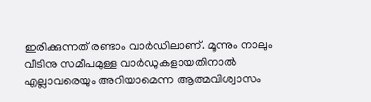ഇരിക്കുന്നത് രണ്ടാം വാർഡിലാണ്. മൂന്നും നാലും വീടിനു സമീപമുള്ള വാർഡുകളായതിനാൽ എല്ലാവരെയും അറിയാമെന്ന ആത്മവിശ്വാസം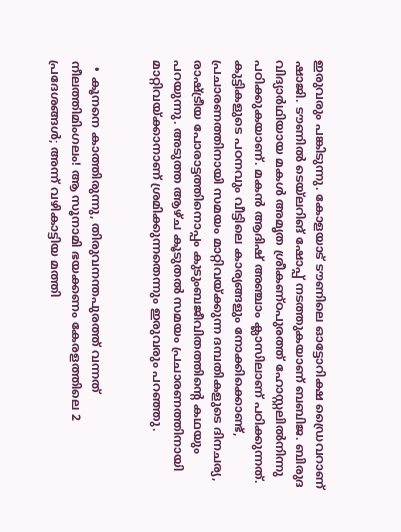ഇരുവരും പങ്കിടുന്നു. കോളയാട് ടൗണിലെ ഓട്ടോറിക്ഷ ഡ്രൈവറാണ് ഷാജി. ടൗണിൽ ടെയ്‌ലറിങ് ഷോപ്പ് നടത്തുകയാണ് ബബിജ. ബിരുദ വിദ്യാർഥിയായ മകൾ അമൃത ശ്രീകണ്ഠപുരത്ത് ഹോസ്റ്റലിൽനിന്നു പഠിക്കുകയാണ്. മകൻ ആദിഷ് അഞ്ചാം ക്ലാസിലാണ് പഠിക്കുന്നത്. കുട്ടികളുടെ പഠനവും വീട്ടിലെ കാര്യങ്ങളും നോക്കിക്കൊണ്ട്, പ്രചാരണത്തിനായി സമയം മാറ്റിവയ്ക്കുന്ന ദമ്പതികളുടെ ദിനചര്യ, രാഷ്ട്രീയ പോരാട്ടത്തിനൊപ്പം കുടുംബജീവിതത്തിന്റെ കഥയും പറയുന്നു. അടുത്ത ആഴ്ച കൂടുതൽ സമയം പ്രചാരണത്തിനായി മാറ്റിവയ്ക്കാനാണ് ശ്രമിക്കുന്നതെന്നും ഇരുവരും പറഞ്ഞു.


  • കൂനനെ കാത്തിരുന്നു, തിരുവനന്തപുരത്ത് വന്നത് നീലത്തിമിംഗലം! ആ സൂനാമി ഭയക്കണം കേരളത്തിലെ 2 പ്രദേശങ്ങൾ; അന്ന് വഴികാട്ടിയ മത്തി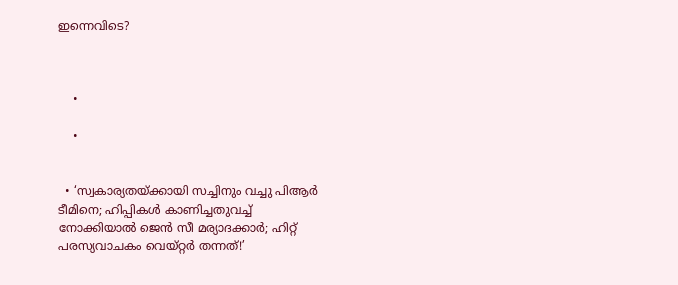ഇന്നെവിടെ?



    •

    •


  • ‘സ്വകാര്യതയ്ക്കായി സച്ചിനും വച്ചു പിആർ ടീമിനെ; ഹിപ്പികൾ കാണിച്ചതുവച്ച് നോക്കിയാൽ ജെൻ സീ മര്യാദക്കാർ; ഹിറ്റ് പരസ്യവാചകം വെയ്റ്റർ തന്നത്!’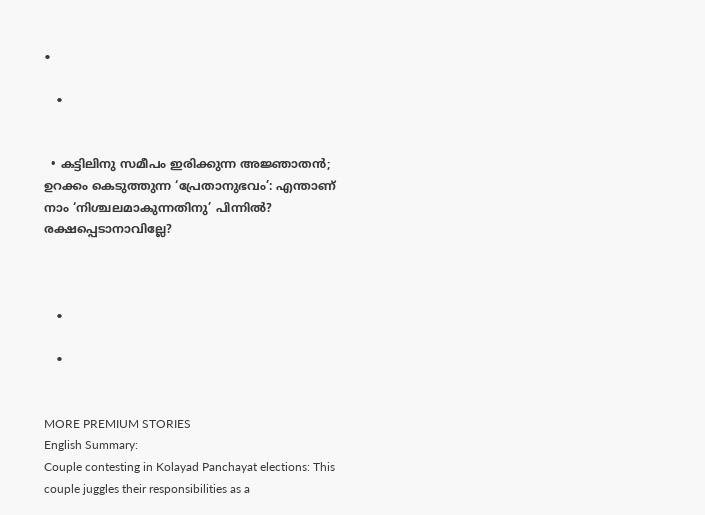•

    •


  • കട്ടിലിനു സമീപം ഇരിക്കുന്ന അജ്ഞാതൻ; ഉറക്കം കെടുത്തുന്ന ‘പ്രേതാനുഭവം’: എന്താണ് നാം ‘നിശ്ചലമാകുന്നതിനു’ പിന്നിൽ? രക്ഷപ്പെടാനാവില്ലേ?



    •

    •


MORE PREMIUM STORIES
English Summary:
Couple contesting in Kolayad Panchayat elections: This couple juggles their responsibilities as a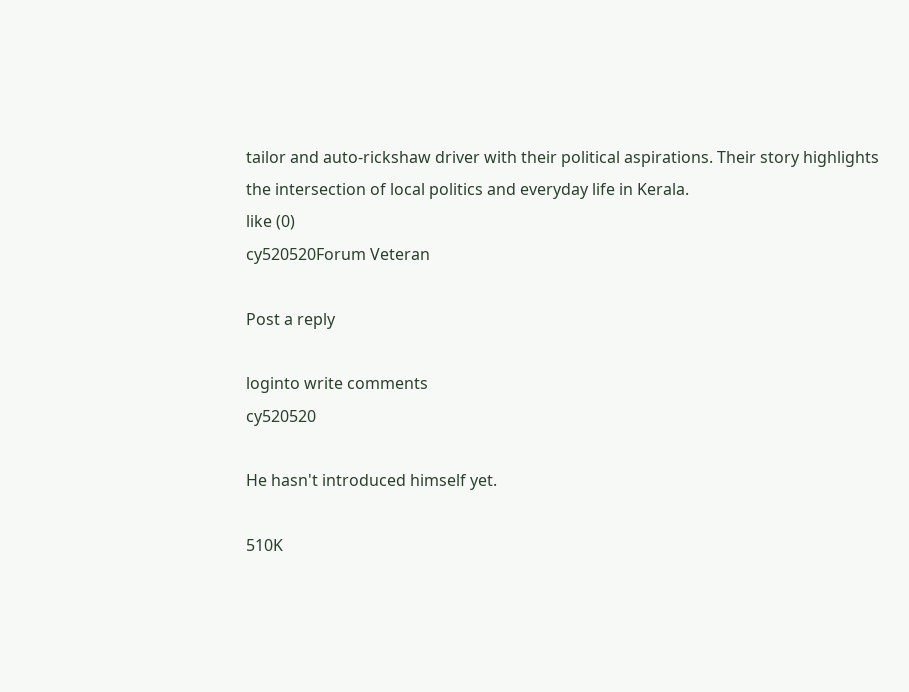tailor and auto-rickshaw driver with their political aspirations. Their story highlights the intersection of local politics and everyday life in Kerala.
like (0)
cy520520Forum Veteran

Post a reply

loginto write comments
cy520520

He hasn't introduced himself yet.

510K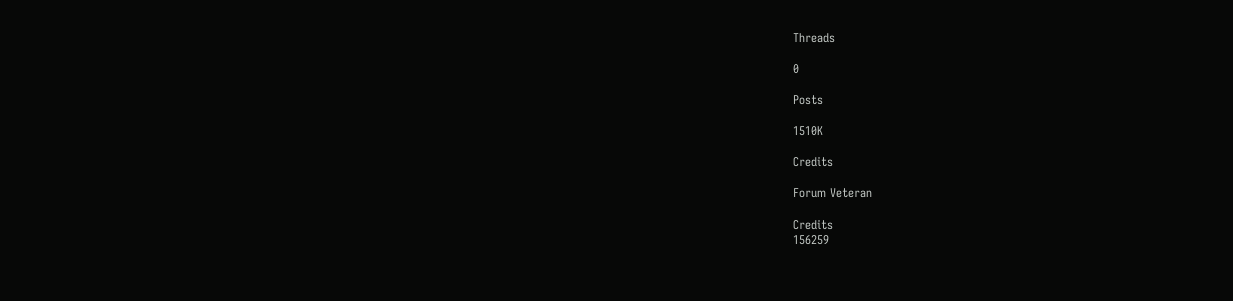Threads

0

Posts

1510K

Credits

Forum Veteran

Credits
156259